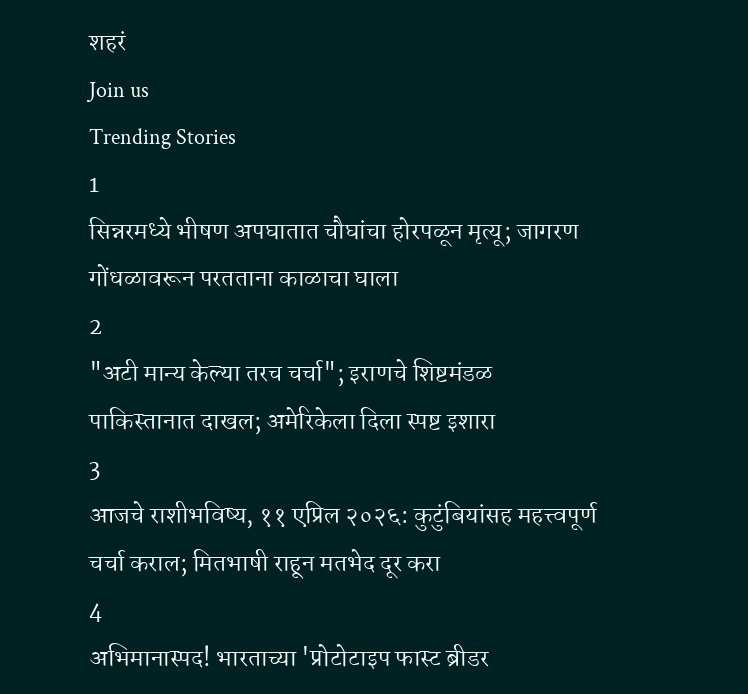शहरं
Join us
Trending Stories
1
सिन्नरमध्ये भीषण अपघातात चौघांचा होरपळून मृत्यू; जागरण गोंधळावरून परतताना काळाचा घाला
2
"अटी मान्य केल्या तरच चर्चा"; इराणचे शिष्टमंडळ पाकिस्तानात दाखल; अमेरिकेला दिला स्पष्ट इशारा
3
आजचे राशीभविष्य, ११ एप्रिल २०२६: कुटुंबियांसह महत्त्वपूर्ण चर्चा कराल; मितभाषी राहून मतभेद दूर करा
4
अभिमानास्पद! भारताच्या 'प्रोटोटाइप फास्ट ब्रीडर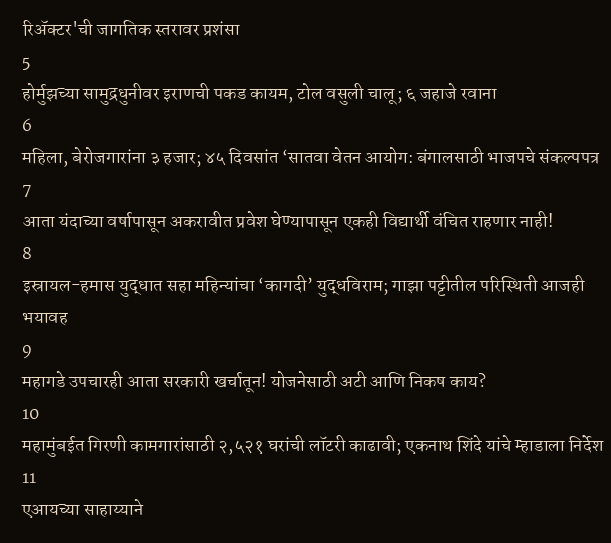रिॲक्टर'ची जागतिक स्तरावर प्रशंसा
5
होर्मुझच्या सामुद्रधुनीवर इराणची पकड कायम, टोल वसुली चालू; ६ जहाजे रवाना
6
महिला, बेरोजगारांना ३ हजार; ४५ दिवसांत ‘सातवा वेतन आयोग: बंगालसाठी भाजपचे संकल्पपत्र
7
आता यंदाच्या वर्षापासून अकरावीत प्रवेश घेण्यापासून एकही विद्यार्थी वंचित राहणार नाही!
8
इस्रायल-हमास युद्धात सहा महिन्यांचा ‘कागदी’ युद्धविराम; गाझा पट्टीतील परिस्थिती आजही भयावह
9
महागडे उपचारही आता सरकारी खर्चातून! योजनेसाठी अटी आणि निकष काय?
10
महामुंबईत गिरणी कामगारांसाठी २,५२१ घरांची लॉटरी काढावी; एकनाथ शिंदे यांचे म्हाडाला निर्देश
11
एआयच्या साहाय्याने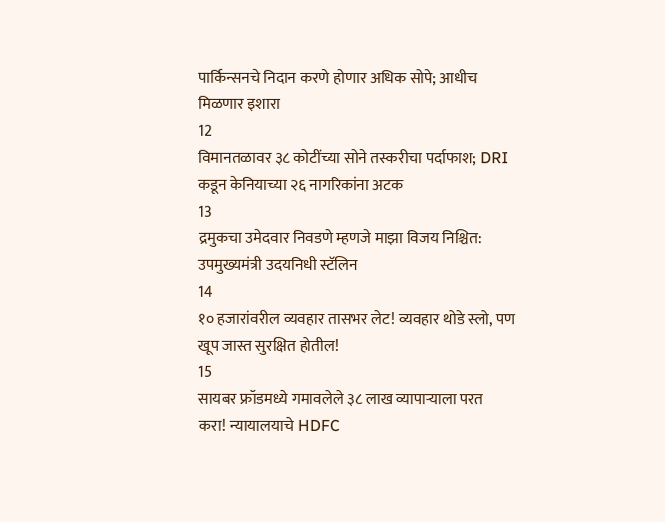पार्किन्सनचे निदान करणे होणार अधिक सोपे; आधीच मिळणार इशारा
12
विमानतळावर ३८ कोटींच्या सोने तस्करीचा पर्दाफाश; DRI कडून केनियाच्या २६ नागरिकांना अटक
13
द्रमुकचा उमेदवार निवडणे म्हणजे माझा विजय निश्चित: उपमुख्यमंत्री उदयनिधी स्टॅलिन
14
१० हजारांवरील व्यवहार तासभर लेट! व्यवहार थोडे स्लो, पण खूप जास्त सुरक्षित होतील!
15
सायबर फ्रॉडमध्ये गमावलेले ३८ लाख व्यापाऱ्याला परत करा! न्यायालयाचे HDFC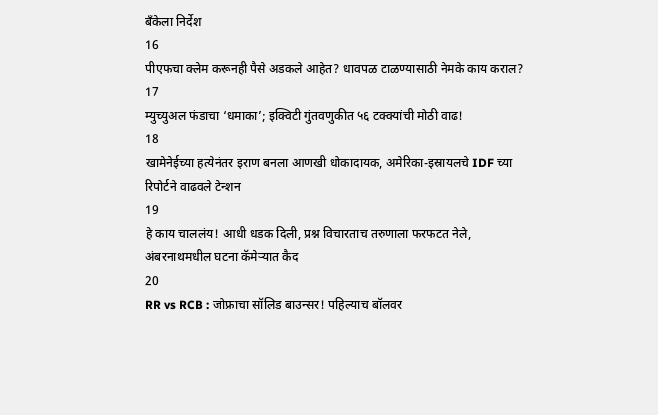बँकेला निर्देश
16
पीएफचा क्लेम करूनही पैसे अडकले आहेत? धावपळ टाळण्यासाठी नेमके काय कराल?
17
म्युच्युअल फंडाचा ‘धमाका’; इक्विटी गुंतवणुकीत ५६ टक्क्यांची मोठी वाढ!
18
खामेनेईच्या हत्येनंतर इराण बनला आणखी धोकादायक, अमेरिका-इस्रायलचे IDF च्या रिपोर्टने वाढवले टेन्शन
19
हे काय चाललंय! आधी धडक दिली, प्रश्न विचारताच तरुणाला फरफटत नेले, अंबरनाथमधील घटना कॅमेऱ्यात कैद
20
RR vs RCB : जोफ्राचा सॉलिड बाउन्सर! पहिल्याच बॉलवर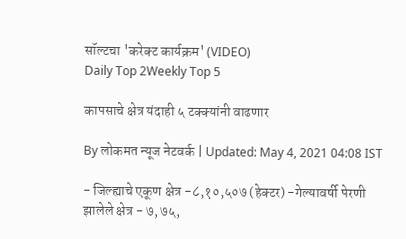सॉल्टचा 'करेक्ट कार्यक्रम' (VIDEO)
Daily Top 2Weekly Top 5

कापसाचे क्षेत्र यंदाही ५ टक्क्यांनी वाढणार

By लोकमत न्यूज नेटवर्क | Updated: May 4, 2021 04:08 IST

- जिल्ह्याचे एकूण क्षेत्र -८,१०,५०७ (हेक्टर) -गेल्यावर्षी पेरणी झालेले क्षेत्र - ७, ७५,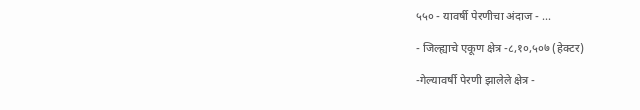५५० - यावर्षी पेरणीचा अंदाज - ...

- जिल्ह्याचे एकूण क्षेत्र -८,१०,५०७ (हेक्टर)

-गेल्यावर्षी पेरणी झालेले क्षेत्र -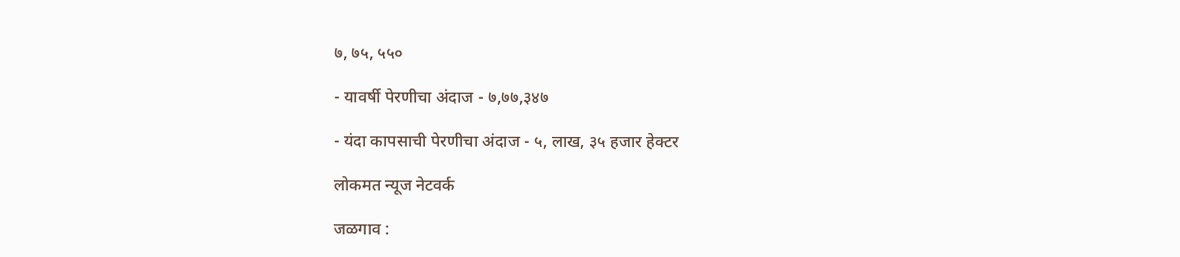७, ७५, ५५०

- यावर्षी पेरणीचा अंदाज - ७,७७,३४७

- यंदा कापसाची पेरणीचा अंदाज - ५, लाख, ३५ हजार हेक्टर

लोकमत न्यूज नेटवर्क

जळगाव :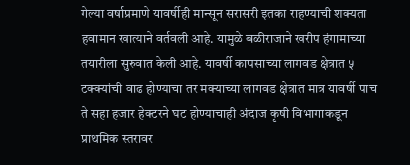गेल्या वर्षाप्रमाणे यावर्षीही मान्सून सरासरी इतका राहण्याची शक्यता हवामान खात्याने वर्तवली आहे. यामुळे बळीराजाने खरीप हंगामाच्या तयारीला सुरुवात केली आहे. यावर्षी कापसाच्या लागवड क्षेत्रात ५ टक्क्यांची वाढ होण्याचा तर मक्याच्या लागवड क्षेत्रात मात्र यावर्षी पाच ते सहा हजार हेक्‍टरने घट होण्याचाही अंदाज कृषी विभागाकडून प्राथमिक स्तरावर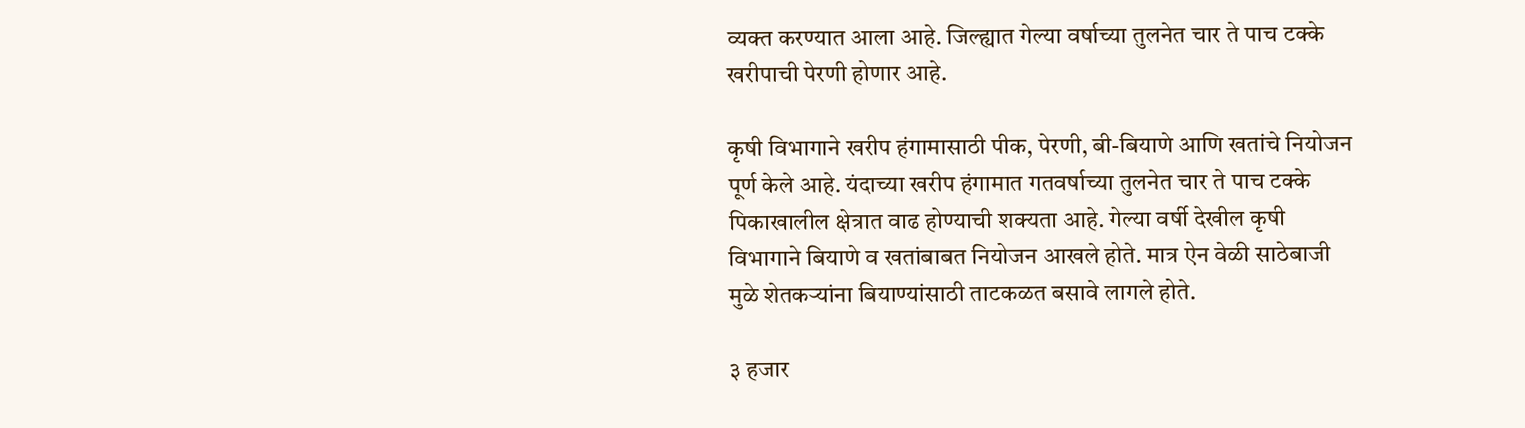व्यक्त करण्यात आला आहे. जिल्ह्यात गेल्या वर्षाच्या तुलनेत चार ते पाच टक्के खरीपाची पेरणी होणार आहे.

कृषी विभागाने खरीप हंगामासाठी पीक, पेरणी, बी-बियाणे आणि खतांचे नियोजन पूर्ण केले आहे. यंदाच्या खरीप हंगामात गतवर्षाच्या तुलनेत चार ते पाच टक्के पिकाखालील क्षेत्रात वाढ होण्याची शक्यता आहे. गेल्या वर्षी देखील कृषी विभागाने बियाणे व खतांबाबत नियोजन आखले होते. मात्र ऐन वेळी साठेबाजी मुळे शेतकऱ्यांना बियाण्यांसाठी ताटकळत बसावे लागले होते.

३ हजार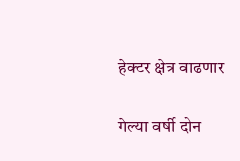हेक्टर क्षेत्र वाढणार

गेल्या वर्षी दोन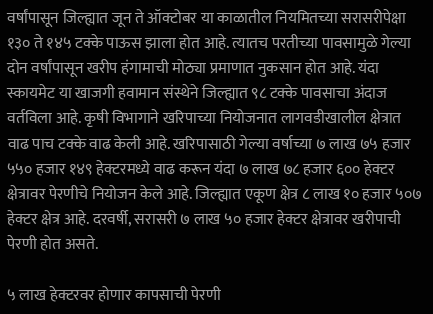वर्षांपासून जिल्ह्यात जून ते ऑक्टोबर या काळातील नियमितच्या सरासरीपेक्षा १३० ते १४५ टक्के पाऊस झाला होत आहे. त्यातच परतीच्या पावसामुळे गेल्या दोन वर्षांपासून खरीप हंगामाची मोठ्या प्रमाणात नुकसान होत आहे. यंदा स्कायमेट या खाजगी हवामान संस्थेने जिल्ह्यात ९८ टक्के पावसाचा अंदाज वर्तविला आहे. कृषी विभागाने खरिपाच्या नियोजनात लागवडीखालील क्षेत्रात वाढ पाच टक्के वाढ केली आहे. खरिपासाठी गेल्या वर्षाच्या ७ लाख ७५ हजार ५५० हजार १४९ हेक्टरमध्ये वाढ करून यंदा ७ लाख ७८ हजार ६०० हेक्टर क्षेत्रावर पेरणीचे नियोजन केले आहे. जिल्ह्यात एकूण क्षेत्र ८ लाख १० हजार ५०७ हेक्टर क्षेत्र आहे. दरवर्षी, सरासरी ७ लाख ५० हजार हेक्टर क्षेत्रावर खरीपाची पेरणी होत असते.

५ लाख हेक्टरवर होणार कापसाची पेरणी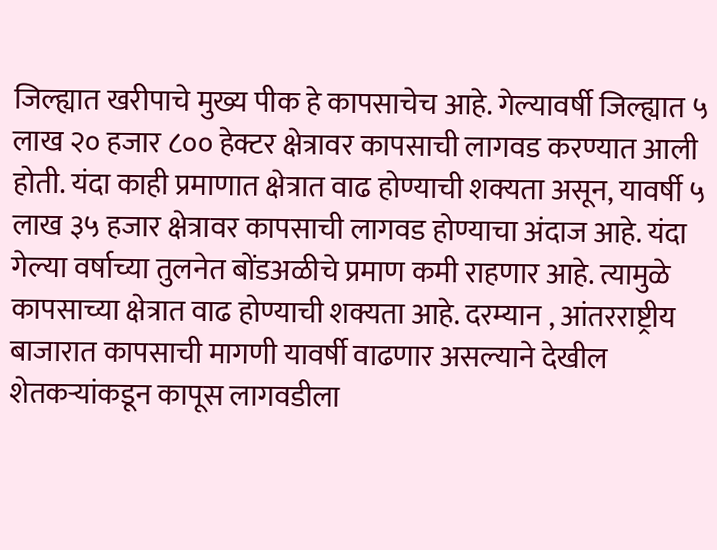जिल्ह्यात खरीपाचे मुख्य पीक हे कापसाचेच आहे. गेल्यावर्षी जिल्ह्यात ५ लाख २० हजार ८०० हेक्टर क्षेत्रावर कापसाची लागवड करण्यात आली होती. यंदा काही प्रमाणात क्षेत्रात वाढ होण्याची शक्यता असून, यावर्षी ५ लाख ३५ हजार क्षेत्रावर कापसाची लागवड होण्याचा अंदाज आहे. यंदा गेल्या वर्षाच्या तुलनेत बोंडअळीचे प्रमाण कमी राहणार आहे. त्यामुळे कापसाच्या क्षेत्रात वाढ होण्याची शक्यता आहे. दरम्यान , आंतरराष्ट्रीय बाजारात कापसाची मागणी यावर्षी वाढणार असल्याने देखील शेतकऱ्यांकडून कापूस लागवडीला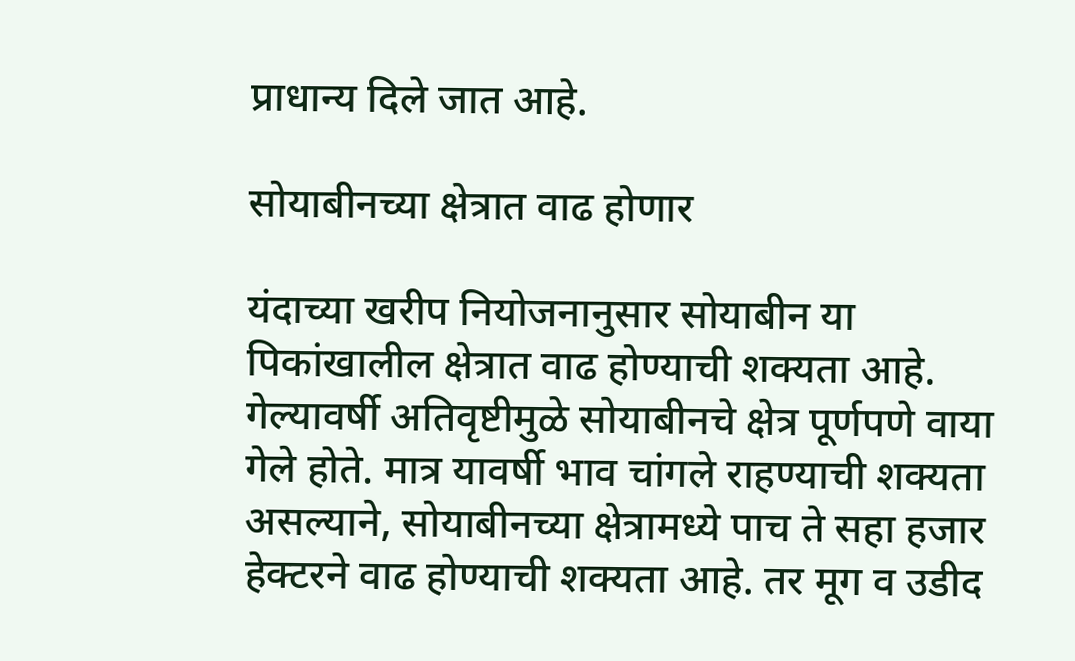प्राधान्य दिले जात आहे.

सोयाबीनच्या क्षेत्रात वाढ होणार

यंदाच्या खरीप नियोजनानुसार सोयाबीन या पिकांखालील क्षेत्रात वाढ होण्याची शक्यता आहे. गेल्यावर्षी अतिवृष्टीमुळे सोयाबीनचे क्षेत्र पूर्णपणे वाया गेले होते. मात्र यावर्षी भाव चांगले राहण्याची शक्यता असल्याने, सोयाबीनच्या क्षेत्रामध्ये पाच ते सहा हजार हेक्‍टरने वाढ होण्याची शक्यता आहे. तर मूग व उडीद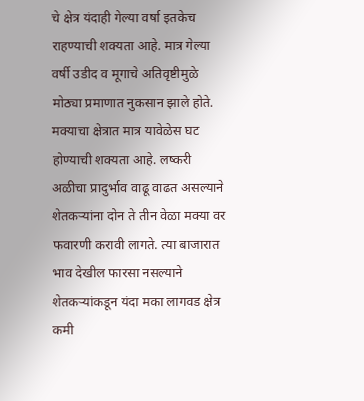चे क्षेत्र यंदाही गेल्या वर्षा इतकेच राहण्याची शक्यता आहे. मात्र गेल्या वर्षी उडीद व मूगाचे अतिवृष्टीमुळे मोठ्या प्रमाणात नुकसान झाले होते. मक्याचा क्षेत्रात मात्र यावेळेस घट होण्याची शक्यता आहे. लष्करी अळीचा प्रादुर्भाव वाढू वाढत असल्याने शेतकऱ्यांना दोन ते तीन वेळा मक्या वर फवारणी करावी लागते. त्या बाजारात भाव देखील फारसा नसल्याने शेतकऱ्यांकडून यंदा मका लागवड क्षेत्र कमी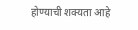होण्याची शक्यता आहे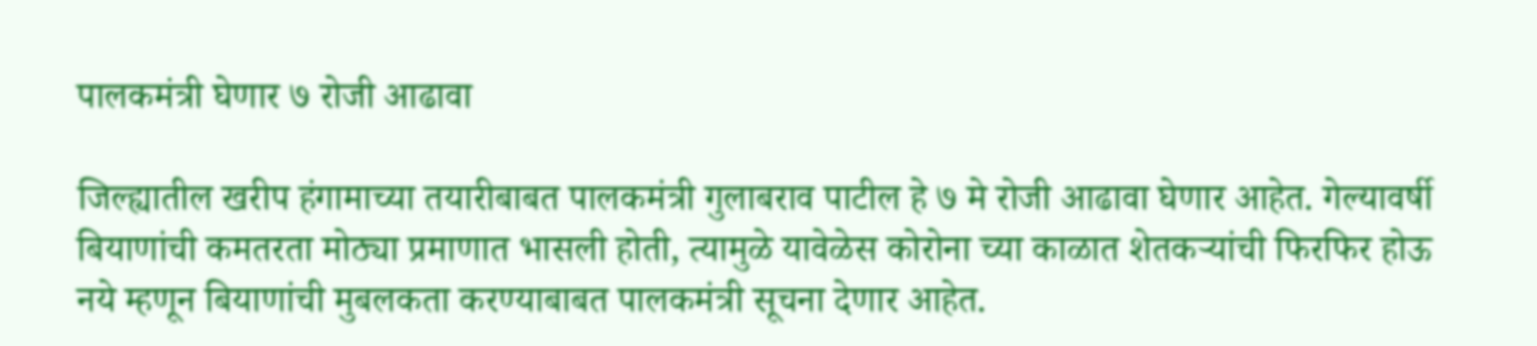पालकमंत्री घेणार ७ रोजी आढावा

जिल्ह्यातील खरीप हंगामाच्या तयारीबाबत पालकमंत्री गुलाबराव पाटील हे ७ मे रोजी आढावा घेणार आहेत. गेल्यावर्षी बियाणांची कमतरता मोठ्या प्रमाणात भासली होती, त्यामुळे यावेळेस कोरोना च्या काळात शेतकऱ्यांची फिरफिर होऊ नये म्हणून बियाणांची मुबलकता करण्याबाबत पालकमंत्री सूचना देणार आहेत.